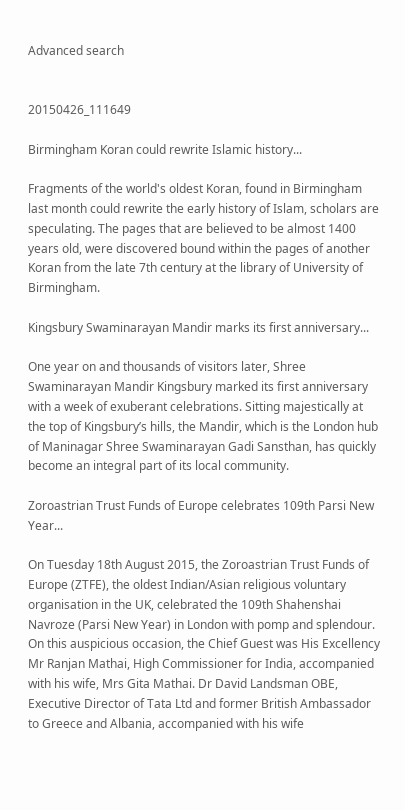Advanced search


20150426_111649

Birmingham Koran could rewrite Islamic history...

Fragments of the world's oldest Koran, found in Birmingham last month could rewrite the early history of Islam, scholars are speculating. The pages that are believed to be almost 1400 years old, were discovered bound within the pages of another Koran from the late 7th century at the library of University of Birmingham.

Kingsbury Swaminarayan Mandir marks its first anniversary...

One year on and thousands of visitors later, Shree Swaminarayan Mandir Kingsbury marked its first anniversary with a week of exuberant celebrations. Sitting majestically at the top of Kingsbury’s hills, the Mandir, which is the London hub of Maninagar Shree Swaminarayan Gadi Sansthan, has quickly become an integral part of its local community.

Zoroastrian Trust Funds of Europe celebrates 109th Parsi New Year...

On Tuesday 18th August 2015, the Zoroastrian Trust Funds of Europe (ZTFE), the oldest Indian/Asian religious voluntary organisation in the UK, celebrated the 109th Shahenshai Navroze (Parsi New Year) in London with pomp and splendour. On this auspicious occasion, the Chief Guest was His Excellency Mr Ranjan Mathai, High Commissioner for India, accompanied with his wife, Mrs Gita Mathai. Dr David Landsman OBE, Executive Director of Tata Ltd and former British Ambassador to Greece and Albania, accompanied with his wife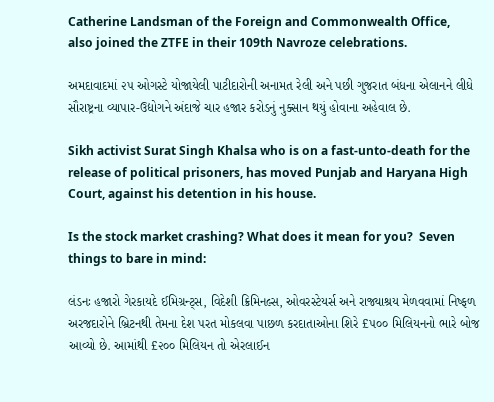Catherine Landsman of the Foreign and Commonwealth Office, also joined the ZTFE in their 109th Navroze celebrations.

અમદાવાદમાં ૨૫ ઓગસ્ટે યોજાયેલી પાટીદારોની અનામત રેલી અને પછી ગુજરાત બંધના એલાનને લીધે સૌરાષ્ટ્રના વ્યાપાર-ઉદ્યોગને અંદાજે ચાર હજાર કરોડનું નુક્સાન થયું હોવાના અહેવાલ છે.

Sikh activist Surat Singh Khalsa who is on a fast-unto-death for the release of political prisoners, has moved Punjab and Haryana High Court, against his detention in his house.

Is the stock market crashing? What does it mean for you?  Seven things to bare in mind:

લંડનઃ હજારો ગેરકાયદે ઈમિગ્રન્ટ્સ, વિદેશી ક્રિમિનલ્સ, ઓવરસ્ટેયર્સ અને રાજ્યાશ્રય મેળવવામાં નિષ્ફળ અરજદારોને બ્રિટનથી તેમના દેશ પરત મોકલવા પાછળ કરદાતાઓના શિરે £૫૦૦ મિલિયનનો ભારે બોજ આવ્યો છે. આમાંથી £૨૦૦ મિલિયન તો એરલાઈન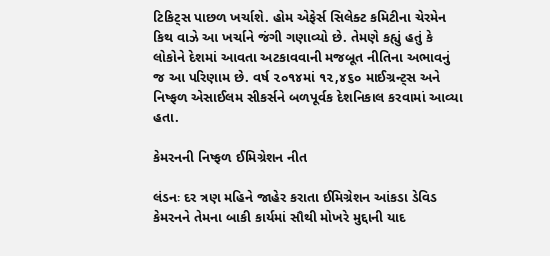ટિકિટ્સ પાછળ ખર્ચાશે. હોમ એફેર્સ સિલેક્ટ કમિટીના ચેરમેન કિથ વાઝે આ ખર્ચાને જંગી ગણાવ્યો છે. તેમણે કહ્યું હતું કે લોકોને દેશમાં આવતા અટકાવવાની મજબૂત નીતિના અભાવનું જ આ પરિણામ છે. વર્ષ ૨૦૧૪માં ૧૨,૪૬૦ માઈગ્રન્ટ્સ અને નિષ્ફળ એસાઈલમ સીકર્સને બળપૂર્વક દેશનિકાલ કરવામાં આવ્યા હતા.

કેમરનની નિષ્ફળ ઈમિગ્રેશન નીત

લંડનઃ દર ત્રણ મહિને જાહેર કરાતા ઈમિગ્રેશન આંકડા ડેવિડ કેમરનને તેમના બાકી કાર્યમાં સૌથી મોખરે મુદ્દાની યાદ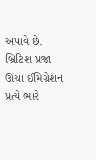અપાવે છે. બ્રિટિશ પ્રજા ઊંચા ઈમિગ્રેશન પ્રત્યે ભારે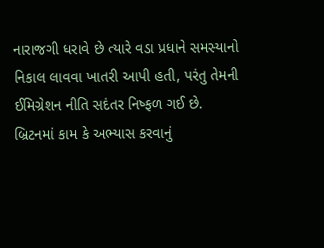નારાજગી ધરાવે છે ત્યારે વડા પ્રધાને સમસ્યાનો નિકાલ લાવવા ખાતરી આપી હતી, પરંતુ તેમની ઈમિગ્રેશન નીતિ સદંતર નિષ્ફળ ગઈ છે. બ્રિટનમાં કામ કે અભ્યાસ કરવાનું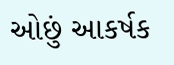ઓછું આકર્ષક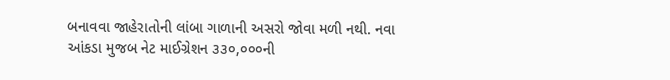બનાવવા જાહેરાતોની લાંબા ગાળાની અસરો જોવા મળી નથી. નવા આંકડા મુજબ નેટ માઈગ્રેશન ૩૩૦,૦૦૦ની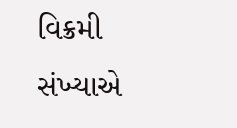વિક્રમી સંખ્યાએ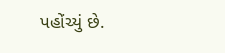પહોંચ્યું છે.